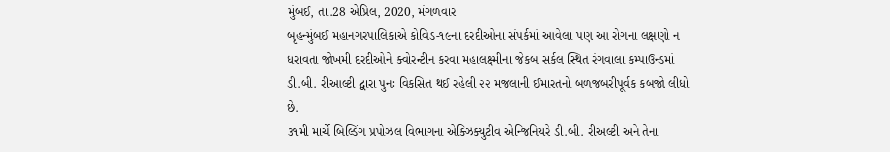મુંબઈ, તા.28 એપ્રિલ, 2020, મંગળવાર
બૃહન્મુંબઈ મહાનગરપાલિકાએ કોવિડ-૧૯ના દરદીઓના સંપર્કમાં આવેલા પણ આ રોગના લક્ષણો ન ધરાવતા જોખમી દરદીઓને ક્વોરન્ટીન કરવા મહાલક્ષ્મીના જેકબ સર્કલ સ્થિત રંગવાલા કમ્પાઉન્ડમાં ડી.બી. રીઆલ્ટી દ્વારા પુનઃ વિકસિત થઈ રહેલી ૨૨ મજલાની ઈમારતનો બળજબરીપૂર્વક કબજો લીધો છે.
૩૧મી માર્ચે બિલ્ડિંગ પ્રપોઝલ વિભાગના એક્ઝિક્યુટીવ એન્જિનિયરે ડી.બી. રીઅલ્ટી અને તેના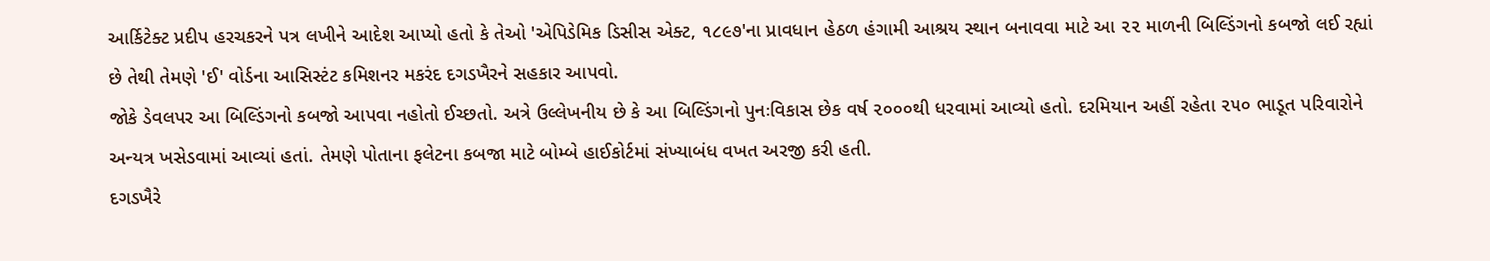આર્કિટેક્ટ પ્રદીપ હરચકરને પત્ર લખીને આદેશ આપ્યો હતો કે તેઓ 'એપિડેમિક ડિસીસ એક્ટ, ૧૮૯૭'ના પ્રાવધાન હેઠળ હંગામી આશ્રય સ્થાન બનાવવા માટે આ ૨૨ માળની બિલ્ડિંગનો કબજો લઈ રહ્યાં છે તેથી તેમણે 'ઈ' વોર્ડના આસિસ્ટંટ કમિશનર મકરંદ દગડખૈરને સહકાર આપવો.
જોકે ડેવલપર આ બિલ્ડિંગનો કબજો આપવા નહોતો ઈચ્છતો. અત્રે ઉલ્લેખનીય છે કે આ બિલ્ડિંગનો પુનઃવિકાસ છેક વર્ષ ૨૦૦૦થી ધરવામાં આવ્યો હતો. દરમિયાન અહીં રહેતા ૨૫૦ ભાડૂત પરિવારોને અન્યત્ર ખસેડવામાં આવ્યાં હતાં. તેમણે પોતાના ફલેટના કબજા માટે બોમ્બે હાઈકોર્ટમાં સંખ્યાબંધ વખત અરજી કરી હતી.
દગડખૈરે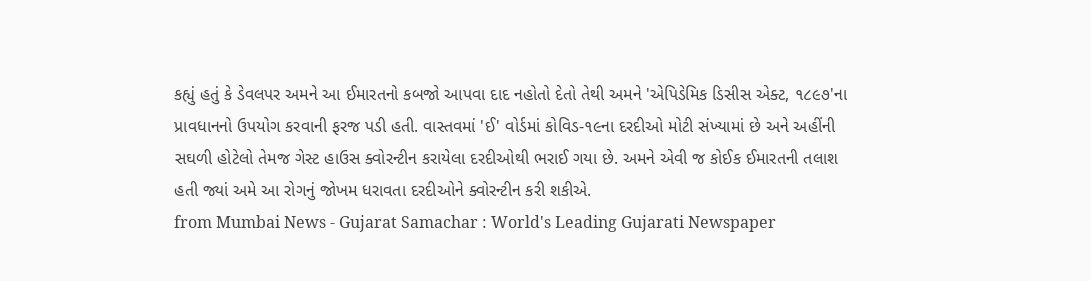કહ્યું હતું કે ડેવલપર અમને આ ઈમારતનો કબજો આપવા દાદ નહોતો દેતો તેથી અમને 'એપિડેમિક ડિસીસ એક્ટ, ૧૮૯૭'ના પ્રાવધાનનો ઉપયોગ કરવાની ફરજ પડી હતી. વાસ્તવમાં 'ઈ' વોર્ડમાં કોવિડ-૧૯ના દરદીઓ મોટી સંખ્યામાં છે અને અહીંની સઘળી હોટેલો તેમજ ગેસ્ટ હાઉસ ક્વોરન્ટીન કરાયેલા દરદીઓથી ભરાઈ ગયા છે. અમને એવી જ કોઈક ઈમારતની તલાશ હતી જ્યાં અમે આ રોગનું જોખમ ધરાવતા દરદીઓને ક્વોરન્ટીન કરી શકીએ.
from Mumbai News - Gujarat Samachar : World's Leading Gujarati Newspaper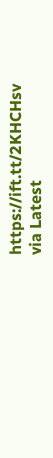https://ift.tt/2KHCHsv
via Latest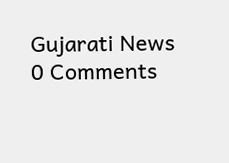Gujarati News
0 Comments